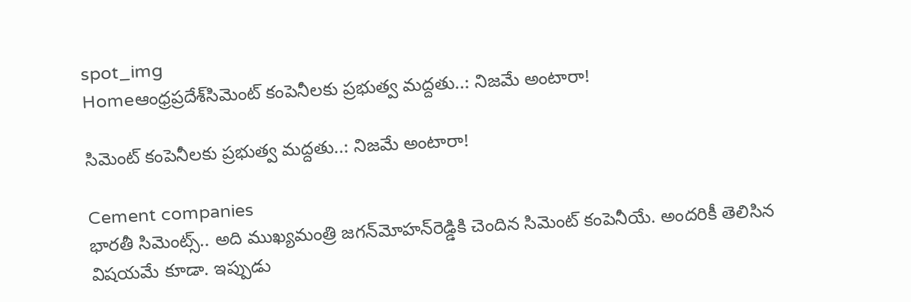spot_img
Homeఆంధ్రప్రదేశ్‌సిమెంట్‌ కంపెనీలకు ప్రభుత్వ మద్దతు..: నిజమే అంటారా!

సిమెంట్‌ కంపెనీలకు ప్రభుత్వ మద్దతు..: నిజమే అంటారా!

Cement companies
భారతీ సిమెంట్స్‌.. అది ముఖ్యమంత్రి జగన్‌మోహన్‌రెడ్డికి చెందిన సిమెంట్‌ కంపెనీయే. అందరికీ తెలిసిన విషయమే కూడా. ఇప్పుడు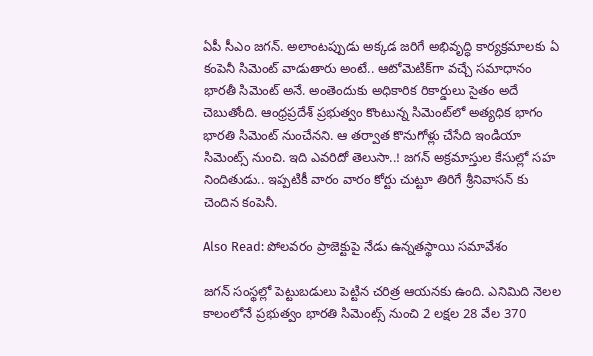ఏపీ సీఎం జగన్‌. అలాంటప్పుడు అక్కడ జరిగే అభివృద్ధి కార్యక్రమాలకు ఏ కంపెనీ సిమెంట్‌ వాడుతారు అంటే.. ఆటోమెటిక్‌గా వచ్చే సమాధానం భారతీ సిమెంట్‌ అనే. అంతెందుకు అధికారిక రికార్డులు సైతం అదే చెబుతోంది. ఆంధ్రప్రదేశ్ ప్రభుత్వం కొంటున్న సిమెంట్‌లో అత్యధిక భాగం భారతి సిమెంట్‌ నుంచేనని. ఆ తర్వాత కొనుగోళ్లు చేసేది ఇండియా సిమెంట్స్ నుంచి. ఇది ఎవరిదో తెలుసా..! జగన్ అక్రమాస్తుల కేసుల్లో సహ నిందితుడు.. ఇప్పటికీ వారం వారం కోర్టు చుట్టూ తిరిగే శ్రీనివాసన్ కు చెందిన కంపెనీ.

Also Read: పోలవరం ప్రాజెక్టుపై నేడు ఉన్నతస్థాయి సమావేశం

జగన్ సంస్థల్లో పెట్టుబడులు పెట్టిన చరిత్ర ఆయనకు ఉంది. ఎనిమిది నెలల కాలంలోనే ప్రభుత్వం భారతి సిమెంట్స్ నుంచి 2 లక్షల 28 వేల 370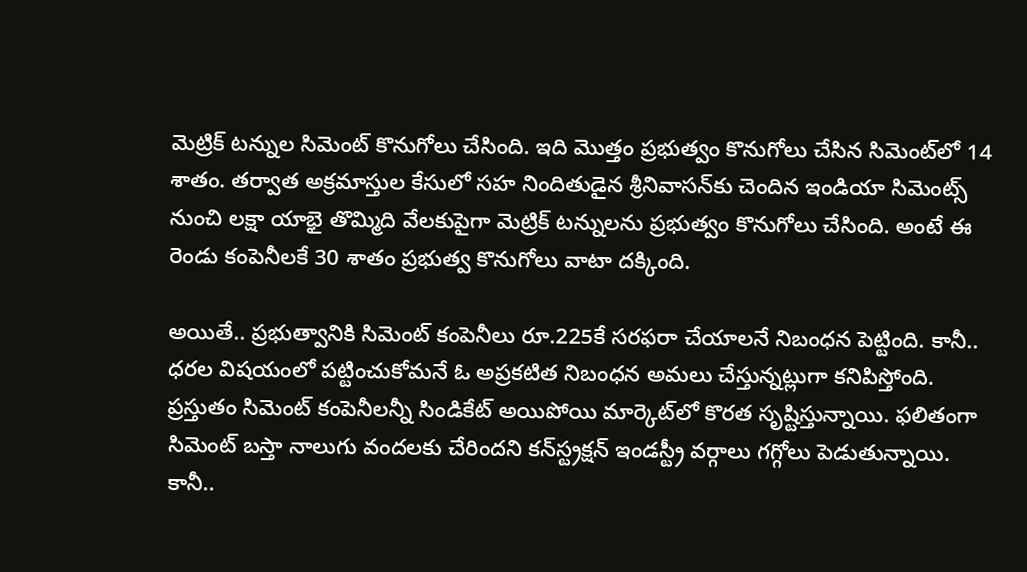మెట్రిక్‌ టన్నుల సిమెంట్ కొనుగోలు చేసింది. ఇది మొత్తం ప్రభుత్వం కొనుగోలు చేసిన సిమెంట్‌లో 14 శాతం. తర్వాత అక్రమాస్తుల కేసులో సహ నిందితుడైన శ్రీనివాసన్‌కు చెందిన ఇండియా సిమెంట్స్ నుంచి లక్షా యాభై తొమ్మిది వేలకుపైగా మెట్రిక్ టన్నులను ప్రభుత్వం కొనుగోలు చేసింది. అంటే ఈ రెండు కంపెనీలకే 30 శాతం ప్రభుత్వ కొనుగోలు వాటా దక్కింది.

అయితే.. ప్రభుత్వానికి సిమెంట్ కంపెనీలు రూ.225కే సరఫరా చేయాలనే నిబంధన పెట్టింది. కానీ.. ధరల విషయంలో పట్టించుకోమనే ఓ అప్రకటిత నిబంధన అమలు చేస్తున్నట్లుగా కనిపిస్తోంది. ప్రస్తుతం సిమెంట్ కంపెనీలన్నీ సిండికేట్ అయిపోయి మార్కెట్‌లో కొరత సృష్టిస్తున్నాయి. ఫలితంగా సిమెంట్ బస్తా నాలుగు వందలకు చేరిందని కన్‌స్ట్రక్షన్ ఇండస్ట్రీ వర్గాలు గగ్గోలు పెడుతున్నాయి. కానీ..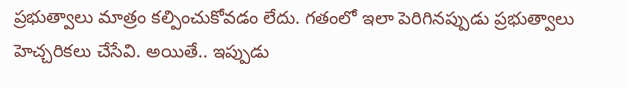ప్రభుత్వాలు మాత్రం కల్పించుకోవడం లేదు. గతంలో ఇలా పెరిగినప్పుడు ప్రభుత్వాలు హెచ్చరికలు చేసేవి. అయితే.. ఇప్పుడు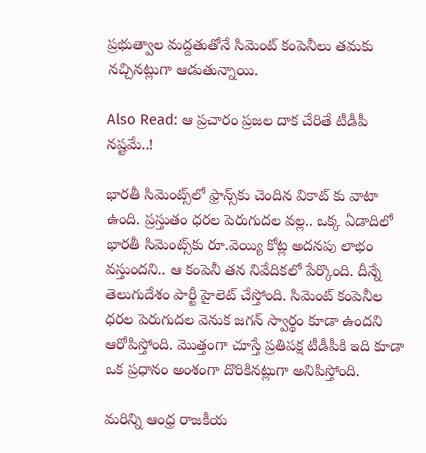ప్రభుత్వాల మద్దతుతోనే సిమెంట్‌ కంపెనీలు తమకు నచ్చినట్లుగా ఆడుతున్నాయి.

Also Read: ఆ ప్రచారం ప్రజల దాక చేరితే టీడీపీ నష్టమే..!

భారతీ సిమెంట్స్‌లో ఫ్రాన్స్‌కు చెందిన వికాట్ కు వాటా ఉంది. ప్రస్తుతం ధరల పెరుగుదల వల్ల.. ఒక్క ఏడాదిలో భారతీ సిమెంట్స్‌కు రూ.వెయ్యి కోట్ల అదనపు లాభం వస్తుందని.. ఆ కంపెనీ తన నివేదికలో పేర్కొంది. దీన్నే తెలుగుదేశం పార్టీ హైలెట్ చేస్తోంది. సిమెంట్ కంపెనీల ధరల పెరుగుదల వెనుక జగన్ స్వార్థం కూడా ఉందని ఆరోపిస్తోంది. మొత్తంగా చూస్తే ప్రతిపక్ష టీడీపీకి ఇది కూడా ఒక ప్రధానం అంశంగా దొరికినట్లుగా అనిపిస్తోంది.

మరిన్ని ఆంధ్ర రాజకీయ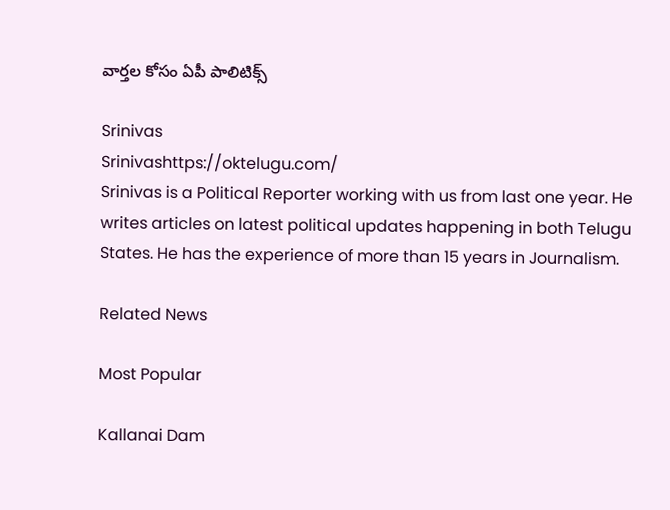వార్తల కోసం ఏపీ పాలిటిక్స్

Srinivas
Srinivashttps://oktelugu.com/
Srinivas is a Political Reporter working with us from last one year. He writes articles on latest political updates happening in both Telugu States. He has the experience of more than 15 years in Journalism.

Related News

Most Popular

Kallanai Dam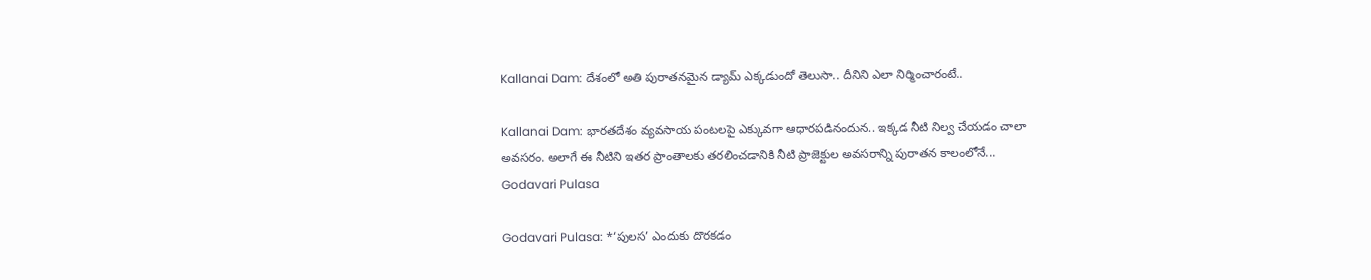Kallanai Dam: దేశంలో అతి పురాతనమైన డ్యామ్ ఎక్కడుందో తెలుసా.. దీనిని ఎలా నిర్మించారంటే..

Kallanai Dam: భారతదేశం వ్యవసాయ పంటలపై ఎక్కువగా ఆధారపడినందున.. ఇక్కడ నీటి నిల్వ చేయడం చాలా అవసరం. అలాగే ఈ నీటిని ఇతర ప్రాంతాలకు తరలించడానికి నీటి ప్రాజెక్టుల అవసరాన్ని పురాతన కాలంలోనే...
Godavari Pulasa

Godavari Pulasa: *‘పులస’ ఎందుకు దొరకడం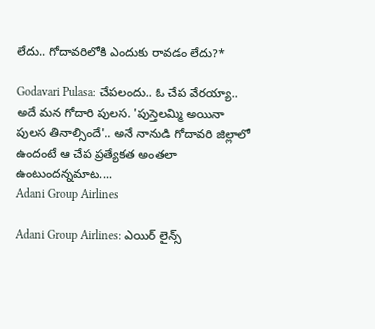లేదు.. గోదావరిలోకి ఎందుకు రావడం లేదు?*

Godavari Pulasa: చేపలందు.. ఓ చేప వేరయ్యా.. అదే మన గోదారి పులస. 'పుస్తెలమ్మి అయినా పులస తినాల్సిందే'.. అనే నానుడి గోదావరి జిల్లాలో ఉందంటే ఆ చేప ప్రత్యేకత అంతలా ఉంటుందన్నమాట....
Adani Group Airlines

Adani Group Airlines: ఎయిర్ లైన్స్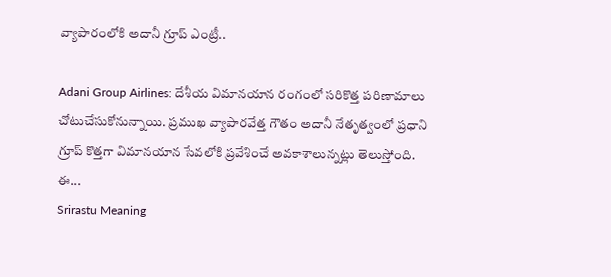వ్యాపారంలోకి అదానీ గ్రూప్ ఎంట్రీ..

Adani Group Airlines: దేశీయ విమానయాన రంగంలో సరికొత్త పరిణామాలు చోటుచేసుకోనున్నాయి. ప్రముఖ వ్యాపారవేత్త గౌతం అదానీ నేతృత్వంలో ప్రధాని గ్రూప్ కొత్తగా విమానయాన సేవలోకి ప్రవేశించే అవకాశాలున్నట్లు తెలుస్తోంది. ఈ...
Srirastu Meaning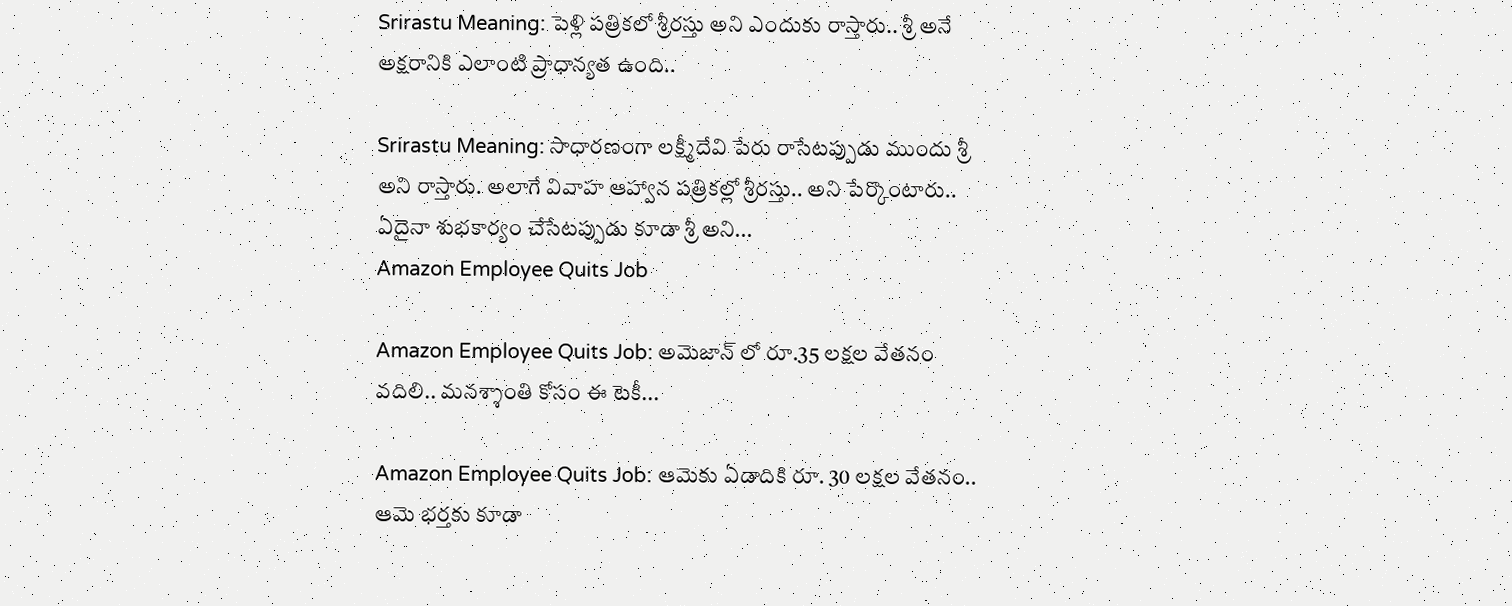Srirastu Meaning: పెళ్లి పత్రికలో శ్రీరస్తు అని ఎందుకు రాస్తారు.. శ్రీ అనే అక్షరానికి ఎలాంటి ప్రాధాన్యత ఉంది..

Srirastu Meaning: సాధారణంగా లక్ష్మీదేవి పేరు రాసేటప్పుడు ముందు శ్రీ అని రాస్తారు. అలాగే వివాహ ఆహ్వాన పత్రికల్లో శ్రీరస్తు.. అని పేర్కొంటారు.. ఏదైనా శుభకార్యం చేసేటప్పుడు కూడా శ్రీ అని...
Amazon Employee Quits Job

Amazon Employee Quits Job: అమెజాన్ లో రూ.35 లక్షల వేతనం వదిలి.. మనశ్శాంతి కోసం ఈ టెకీ...

Amazon Employee Quits Job: ఆమెకు ఏడాదికి రూ. 30 లక్షల వేతనం.. ఆమె భర్తకు కూడా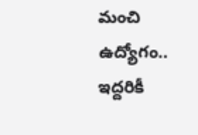మంచి ఉద్యోగం.. ఇద్దరికీ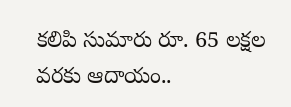కలిపి సుమారు రూ. 65 లక్షల వరకు ఆదాయం..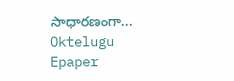సాధారణంగా...
Oktelugu Epaper